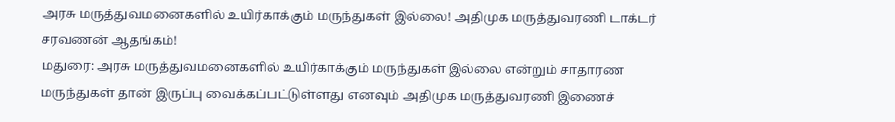அரசு மருத்துவமனைகளில் உயிர்காக்கும் மருந்துகள் இல்லை! அதிமுக மருத்துவரணி டாக்டர் சரவணன் ஆதங்கம்!
மதுரை: அரசு மருத்துவமனைகளில் உயிர்காக்கும் மருந்துகள் இல்லை என்றும் சாதாரண மருந்துகள் தான் இருப்பு வைக்கப்பட்டுள்ளது எனவும் அதிமுக மருத்துவரணி இணைச்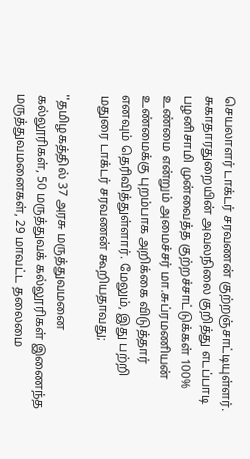செயலாளர் டாக்டர் சரவணன் குற்றஞ்சாட்டியுள்ளர்.
சுகாதாரதுறையின் அவலநிலை குறித்து எடப்பாடி பழனிசாமி முன்வைத்த குற்றச்சாட்டுக்கள் 100% உண்மை என்றும் அமைச்சர் மா.சுப்ரமணியன் உண்மைக்கு புறம்பாக அறிக்கை விடுத்தார் எனவும் தெரிவித்துள்ளார். மேலும், இது பற்றி மதுரை டாக்டர் சரவணன் கூறியதாவது;

''தமிழகத்தில் 37 அரசு மருத்துவமனை கல்லூரிகள், 50 மருத்துவக் கல்லூரிகள் இணைந்த மருத்துவமனைகள், 29 மாவட்ட தலைமை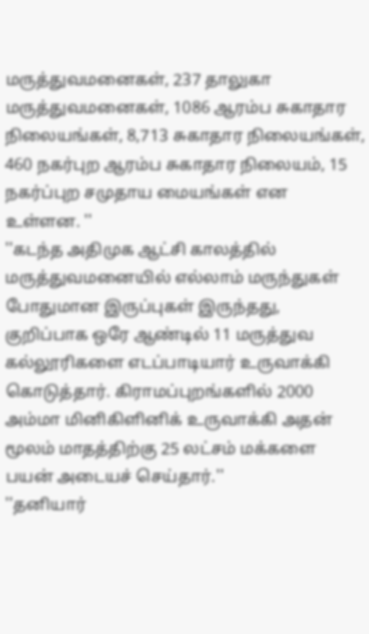மருத்துவமனைகள், 237 தாலுகா மருத்துவமனைகள், 1086 ஆரம்ப சுகாதார நிலையங்கள், 8,713 சுகாதார நிலையங்கள், 460 நகர்புற ஆரம்ப சுகாதார நிலையம், 15 நகர்ப்புற சமுதாய மையங்கள் என உள்ளன. ''
''கடந்த அதிமுக ஆட்சி காலத்தில் மருத்துவமனையில் எல்லாம் மருந்துகள் போதுமான இருப்புகள் இருந்தது, குறிப்பாக ஒரே ஆண்டில் 11 மருத்துவ கல்லூரிகளை எடப்பாடியார் உருவாக்கி கொடுத்தார். கிராமப்புறங்களில் 2000 அம்மா மினிகிளினிக் உருவாக்கி அதன் மூலம் மாதத்திற்கு 25 லட்சம் மக்களை பயன் அடையச் செய்தார்.''
''தனியார்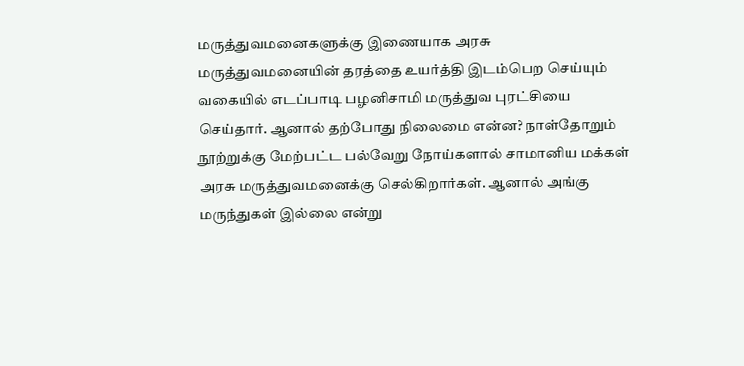மருத்துவமனைகளுக்கு இணையாக அரசு மருத்துவமனையின் தரத்தை உயர்த்தி இடம்பெற செய்யும் வகையில் எடப்பாடி பழனிசாமி மருத்துவ புரட்சியை செய்தார். ஆனால் தற்போது நிலைமை என்ன? நாள்தோறும் நூற்றுக்கு மேற்பட்ட பல்வேறு நோய்களால் சாமானிய மக்கள் அரசு மருத்துவமனைக்கு செல்கிறார்கள். ஆனால் அங்கு மருந்துகள் இல்லை என்று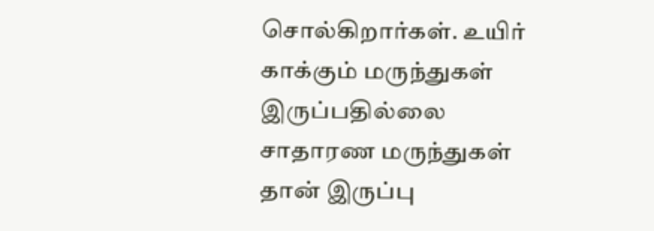சொல்கிறார்கள். உயிர் காக்கும் மருந்துகள் இருப்பதில்லை சாதாரண மருந்துகள் தான் இருப்பு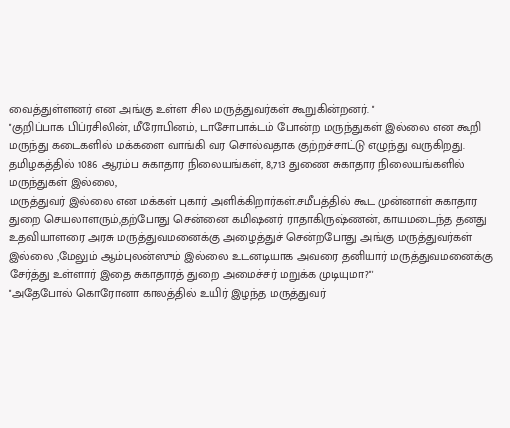வைத்துள்ளனர் என அங்கு உள்ள சில மருத்துவர்கள் கூறுகின்றனர். ''
''குறிப்பாக பிப்ரசிலின், மீரோபினம், டாசோபாக்டம் போன்ற மருந்துகள் இல்லை என கூறி மருந்து கடைகளில் மக்களை வாங்கி வர சொல்வதாக குற்றச்சாட்டு எழுந்து வருகிறது. தமிழகத்தில் 1086 ஆரம்ப சுகாதார நிலையங்கள், 8,713 துணை சுகாதார நிலையங்களில் மருந்துகள் இல்லை,
மருத்துவர் இல்லை என மக்கள் புகார் அளிக்கிறார்கள்.சமீபத்தில் கூட முன்னாள் சுகாதார துறை செயலாளரும்,தற்போது சென்னை கமிஷனர் ராதாகிருஷ்ணன், காயமடைந்த தனது உதவியாளரை அரசு மருத்துவமனைக்கு அழைத்துச் சென்றபோது அங்கு மருத்துவர்கள் இல்லை ,மேலும் ஆம்புலன்ஸும் இல்லை உடனடியாக அவரை தனியார் மருத்துவமனைக்கு சேர்த்து உள்ளார் இதை சுகாதாரத் துறை அமைச்சர் மறுக்க முடியுமா?'''
''அதேபோல் கொரோனா காலத்தில் உயிர் இழந்த மருத்துவர்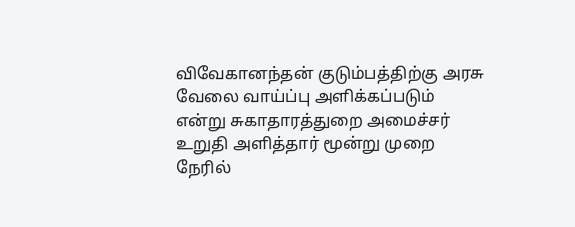விவேகானந்தன் குடும்பத்திற்கு அரசு வேலை வாய்ப்பு அளிக்கப்படும் என்று சுகாதாரத்துறை அமைச்சர் உறுதி அளித்தார் மூன்று முறை நேரில்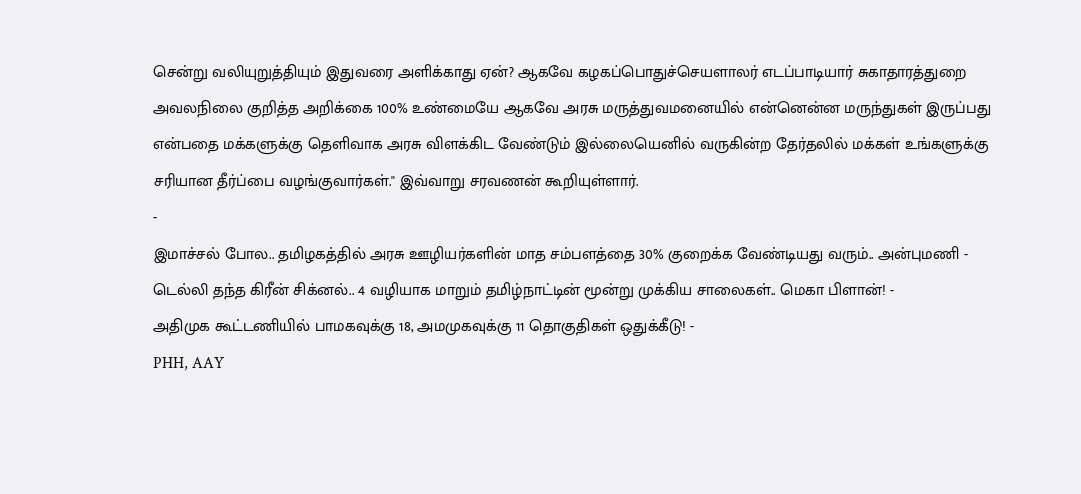சென்று வலியுறுத்தியும் இதுவரை அளிக்காது ஏன்? ஆகவே கழகப்பொதுச்செயளாலர் எடப்பாடியார் சுகாதாரத்துறை அவலநிலை குறித்த அறிக்கை 100% உண்மையே ஆகவே அரசு மருத்துவமனையில் என்னென்ன மருந்துகள் இருப்பது என்பதை மக்களுக்கு தெளிவாக அரசு விளக்கிட வேண்டும் இல்லையெனில் வருகின்ற தேர்தலில் மக்கள் உங்களுக்கு சரியான தீர்ப்பை வழங்குவார்கள்.'' இவ்வாறு சரவணன் கூறியுள்ளார்.
-
இமாச்சல் போல.. தமிழகத்தில் அரசு ஊழியர்களின் மாத சம்பளத்தை 30% குறைக்க வேண்டியது வரும்.. அன்புமணி -
டெல்லி தந்த கிரீன் சிக்னல்.. 4 வழியாக மாறும் தமிழ்நாட்டின் மூன்று முக்கிய சாலைகள்.. மெகா பிளான்! -
அதிமுக கூட்டணியில் பாமகவுக்கு 18, அமமுகவுக்கு 11 தொகுதிகள் ஒதுக்கீடு! -
PHH, AAY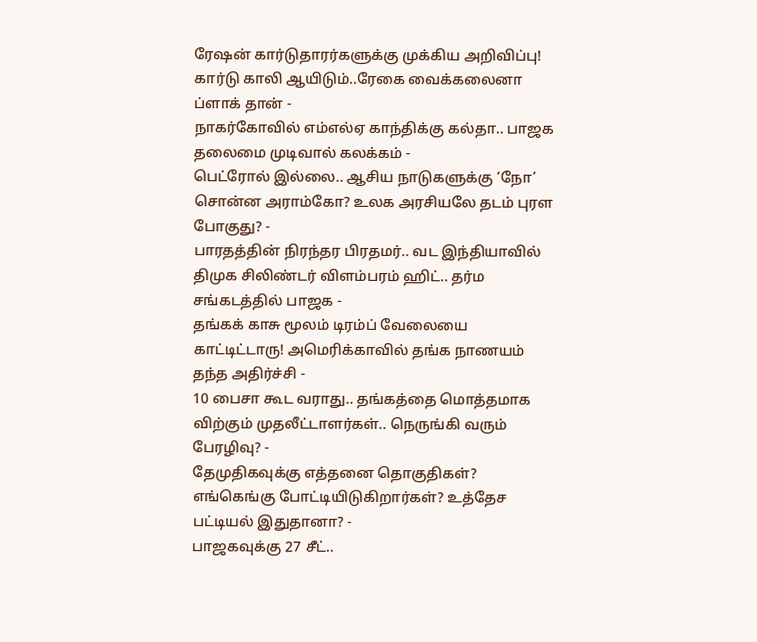ரேஷன் கார்டுதாரர்களுக்கு முக்கிய அறிவிப்பு! கார்டு காலி ஆயிடும்..ரேகை வைக்கலைனா ப்ளாக் தான் -
நாகர்கோவில் எம்எல்ஏ காந்திக்கு கல்தா.. பாஜக தலைமை முடிவால் கலக்கம் -
பெட்ரோல் இல்லை.. ஆசிய நாடுகளுக்கு ‘நோ’ சொன்ன அராம்கோ? உலக அரசியலே தடம் புரள போகுது? -
பாரதத்தின் நிரந்தர பிரதமர்.. வட இந்தியாவில் திமுக சிலிண்டர் விளம்பரம் ஹிட்.. தர்ம சங்கடத்தில் பாஜக -
தங்கக் காசு மூலம் டிரம்ப் வேலையை காட்டிட்டாரு! அமெரிக்காவில் தங்க நாணயம் தந்த அதிர்ச்சி -
10 பைசா கூட வராது.. தங்கத்தை மொத்தமாக விற்கும் முதலீட்டாளர்கள்.. நெருங்கி வரும் பேரழிவு? -
தேமுதிகவுக்கு எத்தனை தொகுதிகள்? எங்கெங்கு போட்டியிடுகிறார்கள்? உத்தேச பட்டியல் இதுதானா? -
பாஜகவுக்கு 27 சீட்..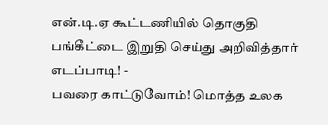என்.டி.ஏ கூட்டணியில் தொகுதி பங்கீட்டை இறுதி செய்து அறிவித்தார் எடப்பாடி! -
பவரை காட்டுவோம்! மொத்த உலக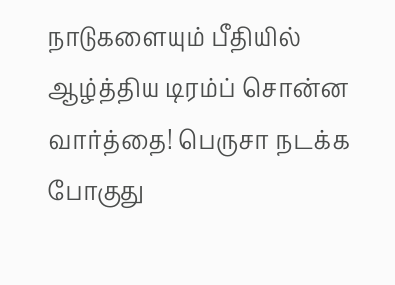நாடுகளையும் பீதியில் ஆழ்த்திய டிரம்ப் சொன்ன வார்த்தை! பெருசா நடக்க போகுது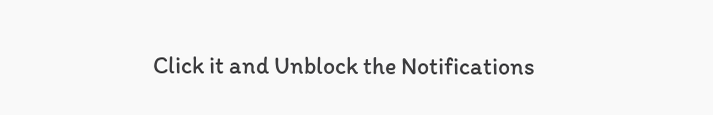Click it and Unblock the Notifications